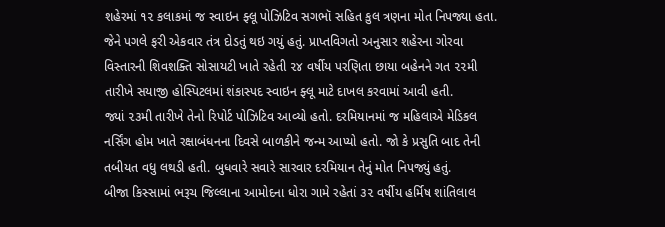શહેરમાં ૧૨ કલાકમાં જ સ્વાઇન ફ્લૂ પોઝિટિવ સગભૉ સહિત કુલ ત્રણના મોત નિપજ્યા હતા. જેને પગલે ફરી એકવાર તંત્ર દોડતું થઇ ગયું હતું. પ્રાપ્તવિગતો અનુસાર શહેરના ગોરવા વિસ્તારની શિવશક્તિ સોસાયટી ખાતે રહેતી ૨૪ વર્ષીય પરણિતા છાયા બહેનને ગત ૨૨મી તારીખે સયાજી હોસ્પિટલમાં શંકાસ્પદ સ્વાઇન ફ્લૂ માટે દાખલ કરવામાં આવી હતી.
જ્યાં ૨૩મી તારીખે તેનો રિપોર્ટ પોઝિટિવ આવ્યો હતો. દરમિયાનમાં જ મહિલાએ મેડિકલ નર્સિંગ હોમ ખાતે રક્ષાબંધનના દિવસે બાળકીને જન્મ આપ્યો હતો. જો કે પ્રસુતિ બાદ તેની તબીયત વધુ લથડી હતી. બુધવારે સવારે સારવાર દરમિયાન તેનું મોત નિપજ્યું હતું.
બીજા કિસ્સામાં ભરૂચ જિલ્લાના આમોદના ધોરા ગામે રહેતાં ૩૨ વર્ષીય હર્મિષ શાંતિલાલ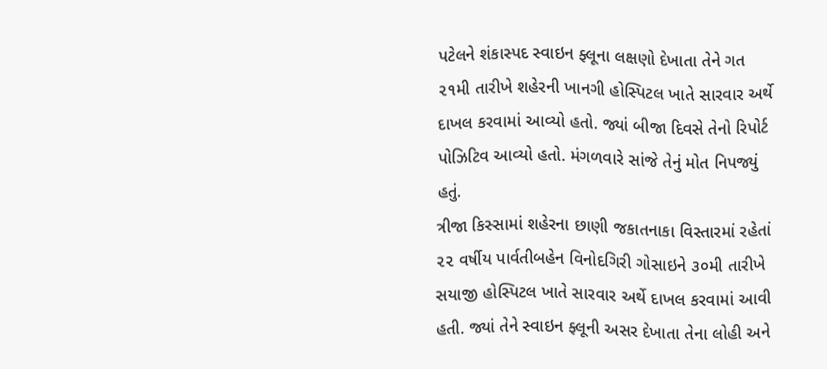પટેલને શંકાસ્પદ સ્વાઇન ફ્લૂના લક્ષણો દેખાતા તેને ગત ૨૧મી તારીખે શહેરની ખાનગી હોસ્પિટલ ખાતે સારવાર અર્થે દાખલ કરવામાં આવ્યો હતો. જ્યાં બીજા દિવસે તેનો રિપોર્ટ પોઝિટિવ આવ્યો હતો. મંગળવારે સાંજે તેનું મોત નિપજ્યું હતું.
ત્રીજા કિસ્સામાં શહેરના છાણી જકાતનાકા વિસ્તારમાં રહેતાં ૨૨ વર્ષીય પાર્વતીબહેન વિનોદગિરી ગોસાઇને ૩૦મી તારીખે સયાજી હોસ્પિટલ ખાતે સારવાર અર્થે દાખલ કરવામાં આવી હતી. જ્યાં તેને સ્વાઇન ફ્લૂની અસર દેખાતા તેના લોહી અને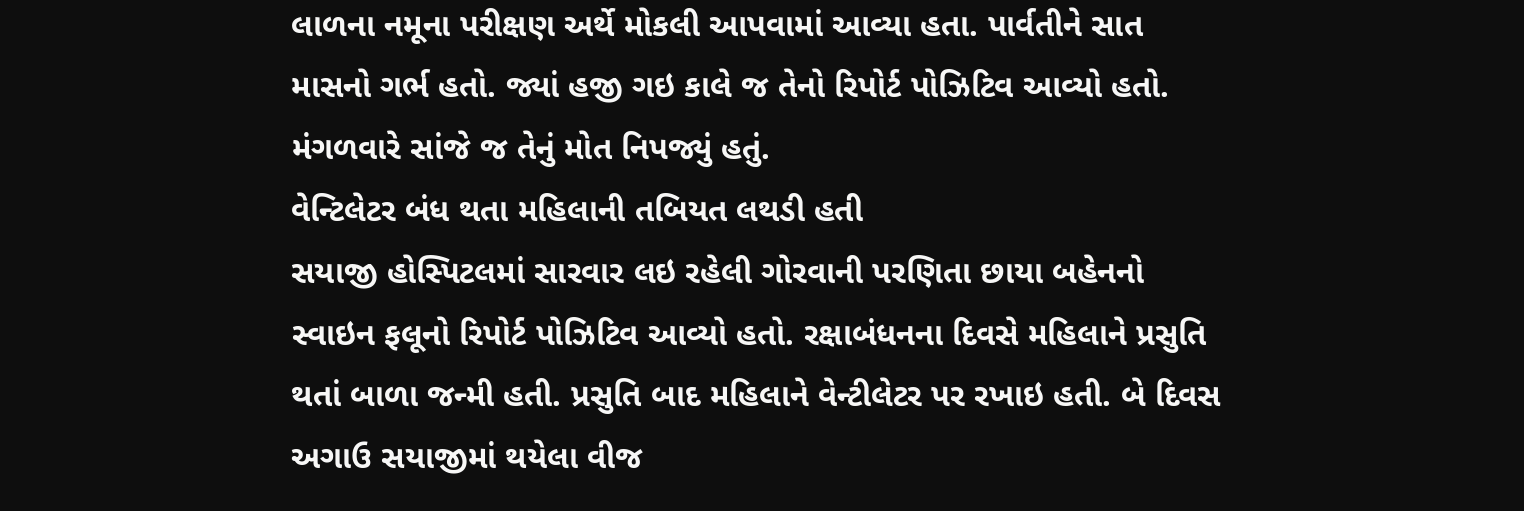લાળના નમૂના પરીક્ષણ અર્થે મોકલી આપવામાં આવ્યા હતા. પાર્વતીને સાત માસનો ગર્ભ હતો. જ્યાં હજી ગઇ કાલે જ તેનો રિપોર્ટ પોઝિટિવ આવ્યો હતો. મંગળવારે સાંજે જ તેનું મોત નિપજ્યું હતું.
વેન્ટિલેટર બંધ થતા મહિલાની તબિયત લથડી હતી
સયાજી હોસ્પિટલમાં સારવાર લઇ રહેલી ગોરવાની પરણિતા છાયા બહેનનો સ્વાઇન ફલૂનો રિપોર્ટ પોઝિટિવ આવ્યો હતો. રક્ષાબંધનના દિવસે મહિલાને પ્રસુતિ થતાં બાળા જન્મી હતી. પ્રસુતિ બાદ મહિલાને વેન્ટીલેટર પર રખાઇ હતી. બે દિવસ અગાઉ સયાજીમાં થયેલા વીજ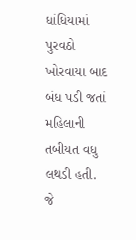ધાંધિયામાં પુરવઠો ખોરવાયા બાદ બંધ પડી જતાં મહિલાની તબીયત વધુ લથડી હતી. જે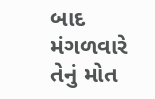બાદ મંગળવારે તેનું મોત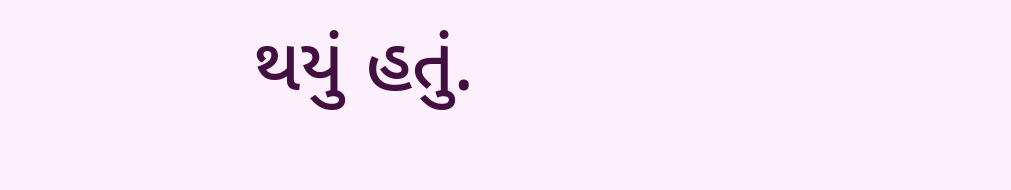થયું હતું.